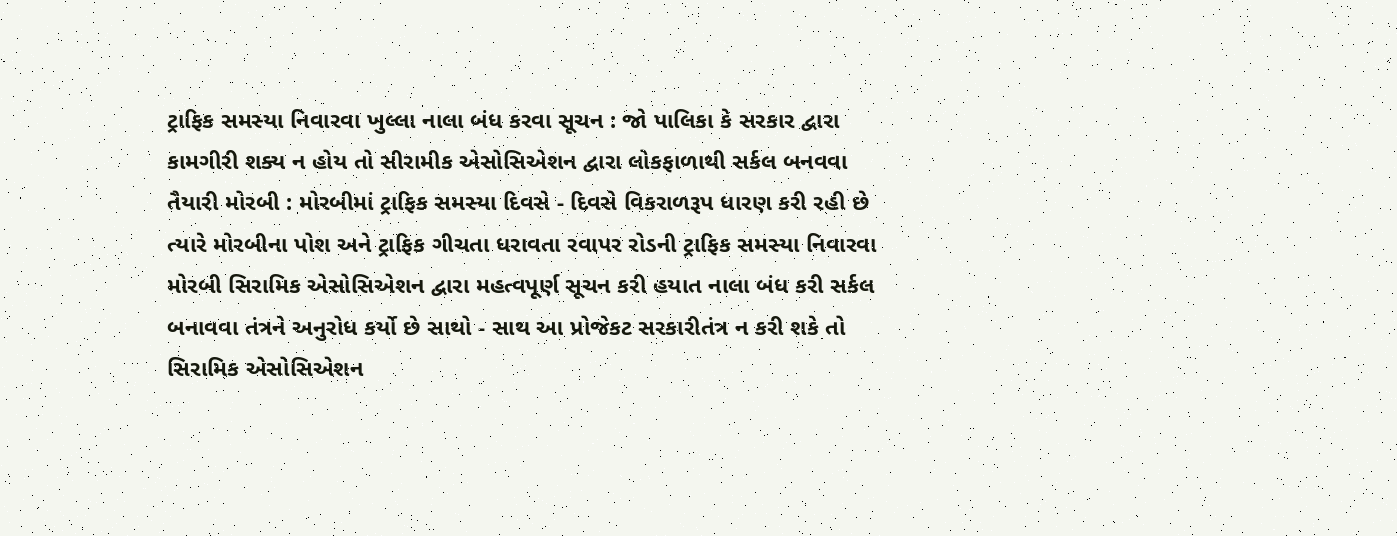ટ્રાફિક સમસ્યા નિવારવા ખુલ્લા નાલા બંધ કરવા સૂચન : જો પાલિકા કે સરકાર દ્વારા કામગીરી શક્ય ન હોય તો સીરામીક એસોસિએશન દ્વારા લોકફાળાથી સર્કલ બનવવા તૈયારી મોરબી : મોરબીમાં ટ્રાફિક સમસ્યા દિવસે - દિવસે વિકરાળરૂપ ધારણ કરી રહી છે ત્યારે મોરબીના પોશ અને ટ્રાફિક ગીચતા ધરાવતા રવાપર રોડની ટ્રાફિક સમસ્યા નિવારવા મોરબી સિરામિક એસોસિએશન દ્વારા મહત્વપૂર્ણ સૂચન કરી હયાત નાલા બંધ કરી સર્કલ બનાવવા તંત્રને અનુરોધ કર્યો છે સાથો - સાથ આ પ્રોજેકટ સરકારીતંત્ર ન કરી શકે તો સિરામિક એસોસિએશન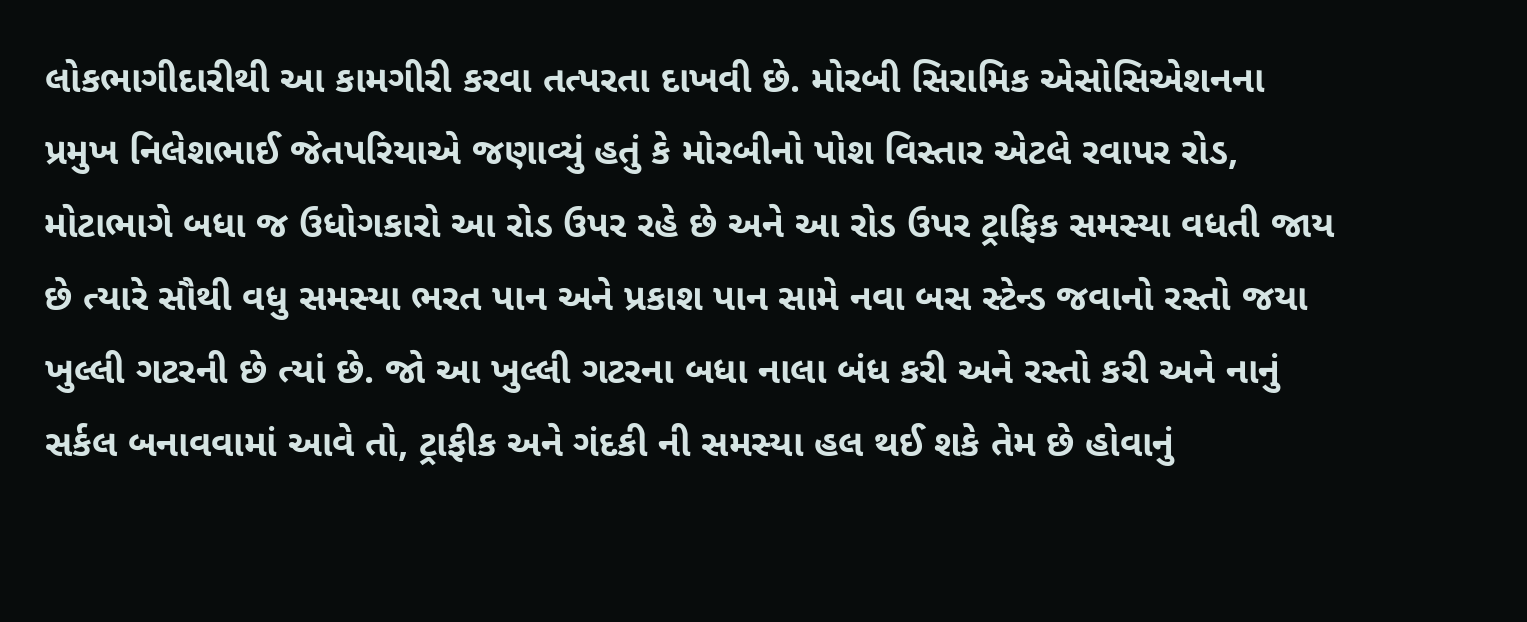લોકભાગીદારીથી આ કામગીરી કરવા તત્પરતા દાખવી છે. મોરબી સિરામિક એસોસિએશનના પ્રમુખ નિલેશભાઈ જેતપરિયાએ જણાવ્યું હતું કે મોરબીનો પોશ વિસ્તાર એટલે રવાપર રોડ, મોટાભાગે બધા જ ઉધોગકારો આ રોડ ઉપર રહે છે અને આ રોડ ઉપર ટ્રાફિક સમસ્યા વધતી જાય છે ત્યારે સૌથી વધુ સમસ્યા ભરત પાન અને પ્રકાશ પાન સામે નવા બસ સ્ટેન્ડ જવાનો રસ્તો જયા ખુલ્લી ગટરની છે ત્યાં છે. જો આ ખુલ્લી ગટરના બધા નાલા બંધ કરી અને રસ્તો કરી અને નાનું સર્કલ બનાવવામાં આવે તો, ટ્રાફીક અને ગંદકી ની સમસ્યા હલ થઈ શકે તેમ છે હોવાનું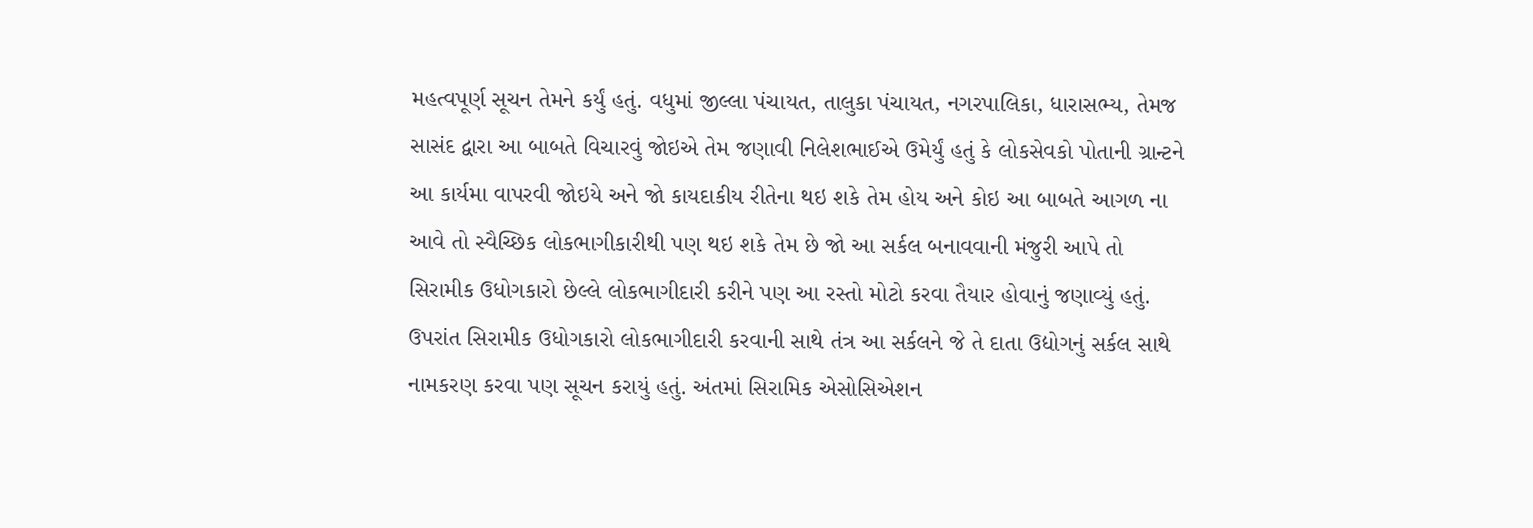મહત્વપૂર્ણ સૂચન તેમને કર્યું હતું. વધુમાં જીલ્લા પંચાયત, તાલુકા પંચાયત, નગરપાલિકા, ધારાસભ્ય, તેમજ સાસંદ દ્વારા આ બાબતે વિચારવું જોઇએ તેમ જણાવી નિલેશભાઈએ ઉમેર્યું હતું કે લોકસેવકો પોતાની ગ્રાન્ટને આ કાર્યમા વાપરવી જોઇયે અને જો કાયદાકીય રીતેના થઇ શકે તેમ હોય અને કોઇ આ બાબતે આગળ ના આવે તો સ્વૈચ્છિક લોકભાગીકારીથી પણ થઇ શકે તેમ છે જો આ સર્કલ બનાવવાની મંજુરી આપે તો સિરામીક ઉધોગકારો છેલ્લે લોકભાગીદારી કરીને પણ આ રસ્તો મોટો કરવા તૈયાર હોવાનું જણાવ્યું હતું. ઉપરાંત સિરામીક ઉધોગકારો લોકભાગીદારી કરવાની સાથે તંત્ર આ સર્કલને જે તે દાતા ઉદ્યોગનું સર્કલ સાથે નામકરણ કરવા પણ સૂચન કરાયું હતું. અંતમાં સિરામિક એસોસિએશન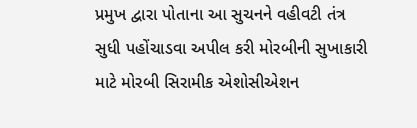પ્રમુખ દ્વારા પોતાના આ સુચનને વહીવટી તંત્ર સુધી પહોંચાડવા અપીલ કરી મોરબીની સુખાકારી માટે મોરબી સિરામીક એશોસીએશન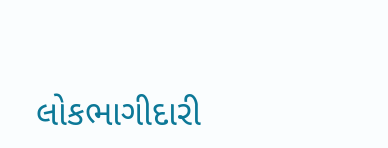લોકભાગીદારી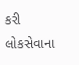કરી લોકસેવાના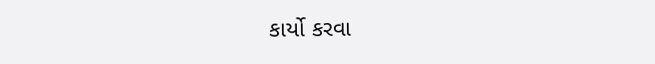કાર્યો કરવા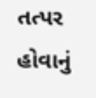તત્પર હોવાનું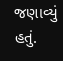જણાવ્યું હતું.